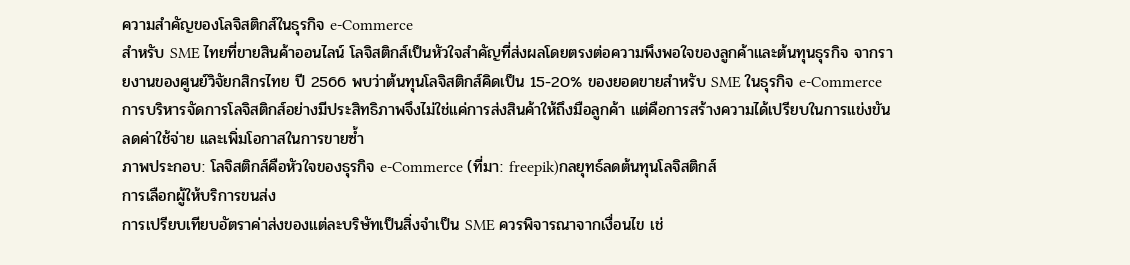ความสำคัญของโลจิสติกส์ในธุรกิจ e-Commerce
สำหรับ SME ไทยที่ขายสินค้าออนไลน์ โลจิสติกส์เป็นหัวใจสำคัญที่ส่งผลโดยตรงต่อความพึงพอใจของลูกค้าและต้นทุนธุรกิจ จากรายงานของศูนย์วิจัยกสิกรไทย ปี 2566 พบว่าต้นทุนโลจิสติกส์คิดเป็น 15-20% ของยอดขายสำหรับ SME ในธุรกิจ e-Commerce การบริหารจัดการโลจิสติกส์อย่างมีประสิทธิภาพจึงไม่ใช่แค่การส่งสินค้าให้ถึงมือลูกค้า แต่คือการสร้างความได้เปรียบในการแข่งขัน ลดค่าใช้จ่าย และเพิ่มโอกาสในการขายซ้ำ
ภาพประกอบ: โลจิสติกส์คือหัวใจของธุรกิจ e-Commerce (ที่มา: freepik)กลยุทธ์ลดต้นทุนโลจิสติกส์
การเลือกผู้ให้บริการขนส่ง
การเปรียบเทียบอัตราค่าส่งของแต่ละบริษัทเป็นสิ่งจำเป็น SME ควรพิจารณาจากเงื่อนไข เช่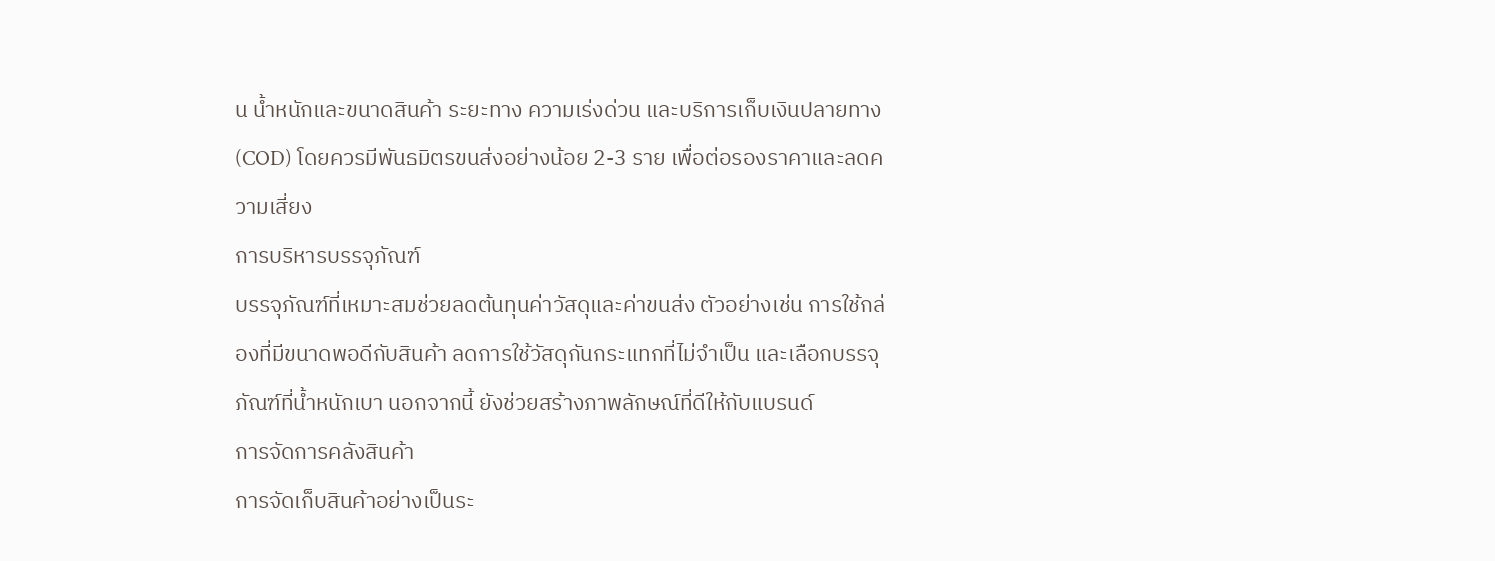น น้ำหนักและขนาดสินค้า ระยะทาง ความเร่งด่วน และบริการเก็บเงินปลายทาง (COD) โดยควรมีพันธมิตรขนส่งอย่างน้อย 2-3 ราย เพื่อต่อรองราคาและลดความเสี่ยง
การบริหารบรรจุภัณฑ์
บรรจุภัณฑ์ที่เหมาะสมช่วยลดต้นทุนค่าวัสดุและค่าขนส่ง ตัวอย่างเช่น การใช้กล่องที่มีขนาดพอดีกับสินค้า ลดการใช้วัสดุกันกระแทกที่ไม่จำเป็น และเลือกบรรจุภัณฑ์ที่น้ำหนักเบา นอกจากนี้ ยังช่วยสร้างภาพลักษณ์ที่ดีให้กับแบรนด์
การจัดการคลังสินค้า
การจัดเก็บสินค้าอย่างเป็นระ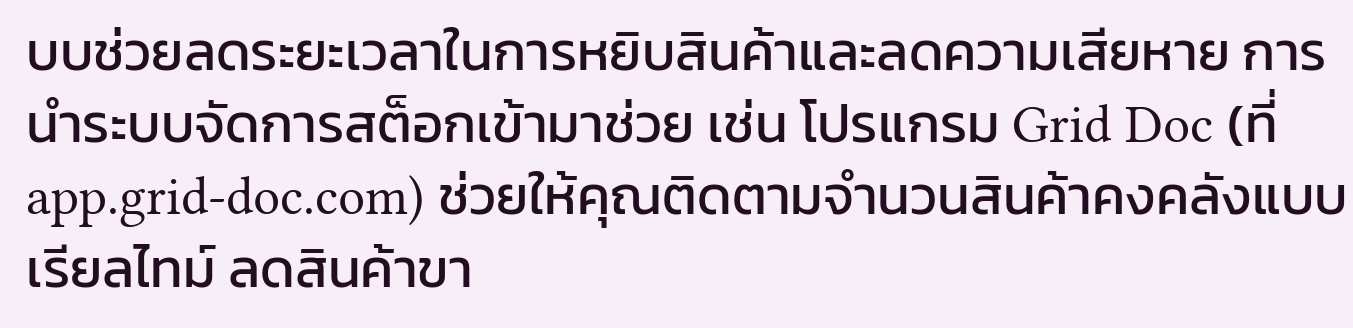บบช่วยลดระยะเวลาในการหยิบสินค้าและลดความเสียหาย การนำระบบจัดการสต็อกเข้ามาช่วย เช่น โปรแกรม Grid Doc (ที่ app.grid-doc.com) ช่วยให้คุณติดตามจำนวนสินค้าคงคลังแบบเรียลไทม์ ลดสินค้าขา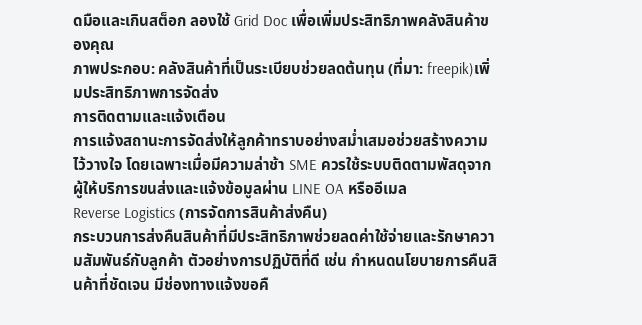ดมือและเกินสต็อก ลองใช้ Grid Doc เพื่อเพิ่มประสิทธิภาพคลังสินค้าของคุณ
ภาพประกอบ: คลังสินค้าที่เป็นระเบียบช่วยลดต้นทุน (ที่มา: freepik)เพิ่มประสิทธิภาพการจัดส่ง
การติดตามและแจ้งเตือน
การแจ้งสถานะการจัดส่งให้ลูกค้าทราบอย่างสม่ำเสมอช่วยสร้างความไว้วางใจ โดยเฉพาะเมื่อมีความล่าช้า SME ควรใช้ระบบติดตามพัสดุจากผู้ให้บริการขนส่งและแจ้งข้อมูลผ่าน LINE OA หรืออีเมล
Reverse Logistics (การจัดการสินค้าส่งคืน)
กระบวนการส่งคืนสินค้าที่มีประสิทธิภาพช่วยลดค่าใช้จ่ายและรักษาความสัมพันธ์กับลูกค้า ตัวอย่างการปฏิบัติที่ดี เช่น กำหนดนโยบายการคืนสินค้าที่ชัดเจน มีช่องทางแจ้งขอคื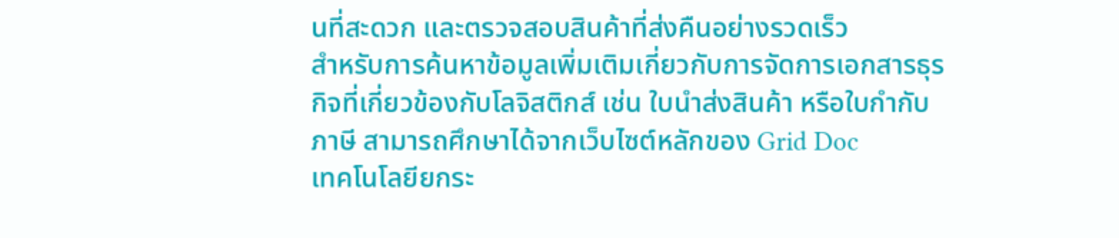นที่สะดวก และตรวจสอบสินค้าที่ส่งคืนอย่างรวดเร็ว
สำหรับการค้นหาข้อมูลเพิ่มเติมเกี่ยวกับการจัดการเอกสารธุรกิจที่เกี่ยวข้องกับโลจิสติกส์ เช่น ใบนำส่งสินค้า หรือใบกำกับภาษี สามารถศึกษาได้จากเว็บไซต์หลักของ Grid Doc
เทคโนโลยียกระ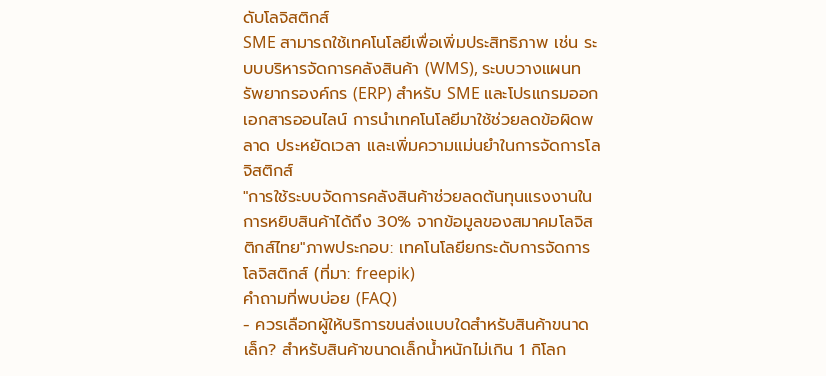ดับโลจิสติกส์
SME สามารถใช้เทคโนโลยีเพื่อเพิ่มประสิทธิภาพ เช่น ระบบบริหารจัดการคลังสินค้า (WMS), ระบบวางแผนทรัพยากรองค์กร (ERP) สำหรับ SME และโปรแกรมออกเอกสารออนไลน์ การนำเทคโนโลยีมาใช้ช่วยลดข้อผิดพลาด ประหยัดเวลา และเพิ่มความแม่นยำในการจัดการโลจิสติกส์
"การใช้ระบบจัดการคลังสินค้าช่วยลดต้นทุนแรงงานในการหยิบสินค้าได้ถึง 30% จากข้อมูลของสมาคมโลจิสติกส์ไทย"ภาพประกอบ: เทคโนโลยียกระดับการจัดการโลจิสติกส์ (ที่มา: freepik)
คำถามที่พบบ่อย (FAQ)
- ควรเลือกผู้ให้บริการขนส่งแบบใดสำหรับสินค้าขนาดเล็ก? สำหรับสินค้าขนาดเล็กน้ำหนักไม่เกิน 1 กิโลก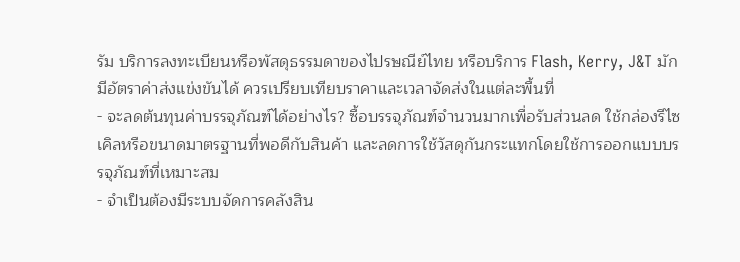รัม บริการลงทะเบียนหรือพัสดุธรรมดาของไปรษณีย์ไทย หรือบริการ Flash, Kerry, J&T มักมีอัตราค่าส่งแข่งขันได้ ควรเปรียบเทียบราคาและเวลาจัดส่งในแต่ละพื้นที่
- จะลดต้นทุนค่าบรรจุภัณฑ์ได้อย่างไร? ซื้อบรรจุภัณฑ์จำนวนมากเพื่อรับส่วนลด ใช้กล่องรีไซเคิลหรือขนาดมาตรฐานที่พอดีกับสินค้า และลดการใช้วัสดุกันกระแทกโดยใช้การออกแบบบรรจุภัณฑ์ที่เหมาะสม
- จำเป็นต้องมีระบบจัดการคลังสิน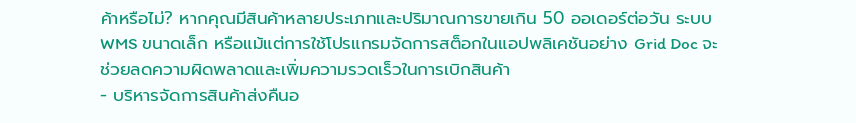ค้าหรือไม่? หากคุณมีสินค้าหลายประเภทและปริมาณการขายเกิน 50 ออเดอร์ต่อวัน ระบบ WMS ขนาดเล็ก หรือแม้แต่การใช้โปรแกรมจัดการสต็อกในแอปพลิเคชันอย่าง Grid Doc จะช่วยลดความผิดพลาดและเพิ่มความรวดเร็วในการเบิกสินค้า
- บริหารจัดการสินค้าส่งคืนอ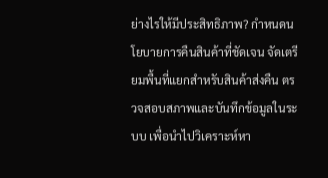ย่างไรให้มีประสิทธิภาพ? กำหนดนโยบายการคืนสินค้าที่ชัดเจน จัดเตรียมพื้นที่แยกสำหรับสินค้าส่งคืน ตรวจสอบสภาพและบันทึกข้อมูลในระบบ เพื่อนำไปวิเคราะห์หา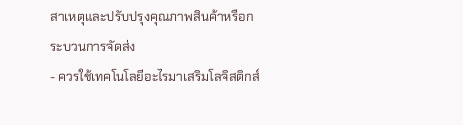สาเหตุและปรับปรุงคุณภาพสินค้าหรือกระบวนการจัดส่ง
- ควรใช้เทคโนโลยีอะไรมาเสริมโลจิสติกส์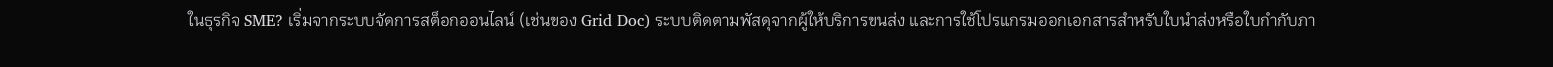ในธุรกิจ SME? เริ่มจากระบบจัดการสต็อกออนไลน์ (เช่นของ Grid Doc) ระบบติดตามพัสดุจากผู้ให้บริการขนส่ง และการใช้โปรแกรมออกเอกสารสำหรับใบนำส่งหรือใบกำกับภา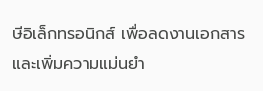ษีอิเล็กทรอนิกส์ เพื่อลดงานเอกสารและเพิ่มความแม่นยำ